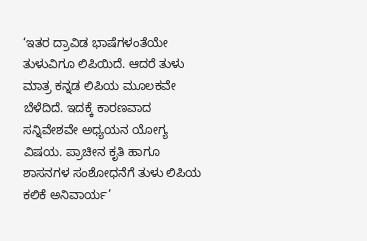‘ಇತರ ದ್ರಾವಿಡ ಭಾಷೆಗಳಂತೆಯೇ ತುಳುವಿಗೂ ಲಿಪಿಯಿದೆ. ಆದರೆ ತುಳು ಮಾತ್ರ ಕನ್ನಡ ಲಿಪಿಯ ಮೂಲಕವೇ ಬೆಳೆದಿದೆ. ಇದಕ್ಕೆ ಕಾರಣವಾದ ಸನ್ನಿವೇಶವೇ ಅಧ್ಯಯನ ಯೋಗ್ಯ ವಿಷಯ. ಪ್ರಾಚೀನ ಕೃತಿ ಹಾಗೂ ಶಾಸನಗಳ ಸಂಶೋಧನೆಗೆ ತುಳು ಲಿಪಿಯ ಕಲಿಕೆ ಅನಿವಾರ್ಯ’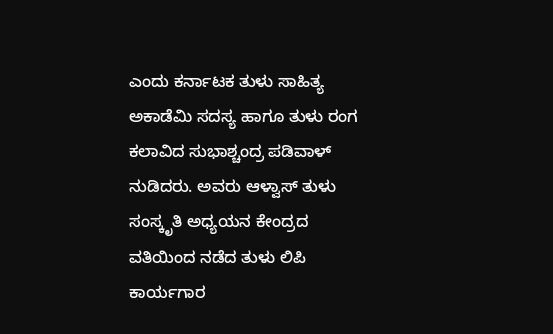ಎಂದು ಕರ್ನಾಟಕ ತುಳು ಸಾಹಿತ್ಯ ಅಕಾಡೆಮಿ ಸದಸ್ಯ ಹಾಗೂ ತುಳು ರಂಗ ಕಲಾವಿದ ಸುಭಾಶ್ಚಂದ್ರ ಪಡಿವಾಳ್ ನುಡಿದರು. ಅವರು ಆಳ್ವಾಸ್ ತುಳು ಸಂಸ್ಕೃತಿ ಅಧ್ಯಯನ ಕೇಂದ್ರದ ವತಿಯಿಂದ ನಡೆದ ತುಳು ಲಿಪಿ ಕಾರ್ಯಗಾರ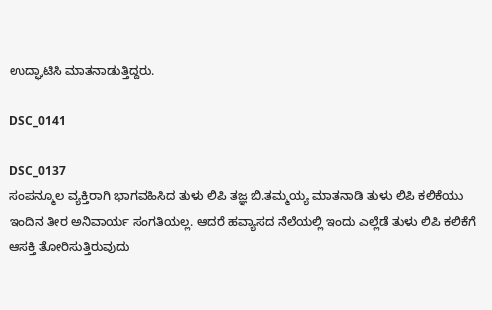ಉದ್ಘಾಟಿಸಿ ಮಾತನಾಡುತ್ತಿದ್ದರು.

DSC_0141

DSC_0137
ಸಂಪನ್ಮೂಲ ವ್ಯಕ್ತಿರಾಗಿ ಭಾಗವಹಿಸಿದ ತುಳು ಲಿಪಿ ತಜ್ಞ ಬಿ.ತಮ್ಮಯ್ಯ ಮಾತನಾಡಿ ತುಳು ಲಿಪಿ ಕಲಿಕೆಯು ಇಂದಿನ ತೀರ ಅನಿವಾರ್ಯ ಸಂಗತಿಯಲ್ಲ. ಆದರೆ ಹವ್ಯಾಸದ ನೆಲೆಯಲ್ಲಿ ಇಂದು ಎಲ್ಲೆಡೆ ತುಳು ಲಿಪಿ ಕಲಿಕೆಗೆ ಆಸಕ್ತಿ ತೋರಿಸುತ್ತಿರುವುದು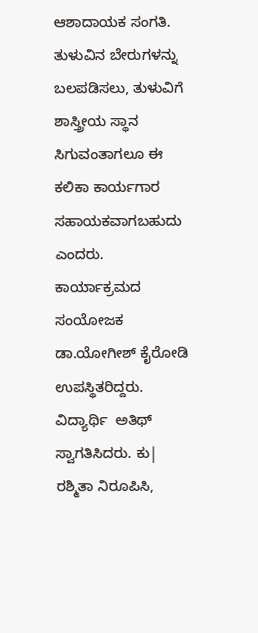ಆಶಾದಾಯಕ ಸಂಗತಿ. ತುಳುವಿನ ಬೇರುಗಳನ್ನು ಬಲಪಡಿಸಲು, ತುಳುವಿಗೆ ಶಾಸ್ತ್ರೀಯ ಸ್ಥಾನ ಸಿಗುವಂತಾಗಲೂ ಈ ಕಲಿಕಾ ಕಾರ್ಯಗಾರ ಸಹಾಯಕವಾಗಬಹುದು ಎಂದರು. ಕಾರ್ಯಾಕ್ರಮದ ಸಂಯೋಜಕ ಡಾ.ಯೋಗೀಶ್ ಕೈರೋಡಿ ಉಪಸ್ಥಿತರಿದ್ದರು. ವಿದ್ಯಾರ್ಥಿ  ಅತಿಥ್ ಸ್ವಾಗತಿಸಿದರು. ಕು| ರಶ್ಮಿತಾ ನಿರೂಪಿಸಿ,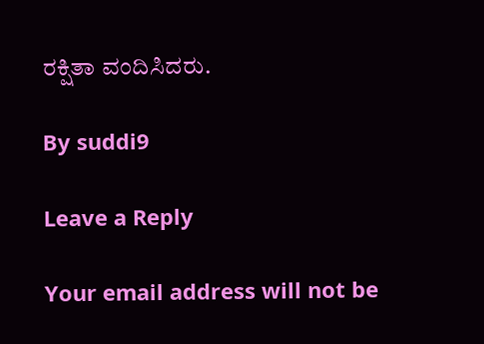ರಕ್ಷಿತಾ ವಂದಿಸಿದರು.

By suddi9

Leave a Reply

Your email address will not be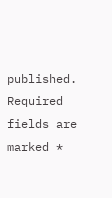published. Required fields are marked *